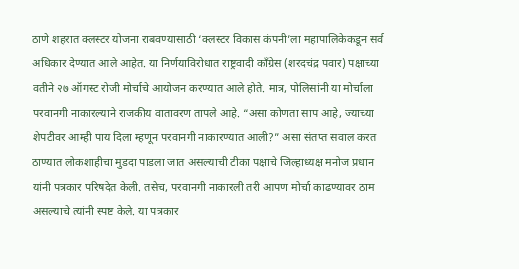ठाणे शहरात क्लस्टर योजना राबवण्यासाठी ‘क्लस्टर विकास कंपनी’ला महापालिकेकडून सर्व अधिकार देण्यात आले आहेत. या निर्णयाविरोधात राष्ट्रवादी काँग्रेस (शरदचंद्र पवार) पक्षाच्या वतीने २७ ऑगस्ट रोजी मोर्चाचे आयोजन करण्यात आले होते. मात्र, पोलिसांनी या मोर्चाला परवानगी नाकारल्याने राजकीय वातावरण तापले आहे. “असा कोणता साप आहे, ज्याच्या शेपटीवर आम्ही पाय दिला म्हणून परवानगी नाकारण्यात आली?” असा संतप्त सवाल करत ठाण्यात लोकशाहीचा मुडदा पाडला जात असल्याची टीका पक्षाचे जिल्हाध्यक्ष मनोज प्रधान यांनी पत्रकार परिषदेत केली. तसेच, परवानगी नाकारली तरी आपण मोर्चा काढण्यावर ठाम असल्याचे त्यांनी स्पष्ट केले. या पत्रकार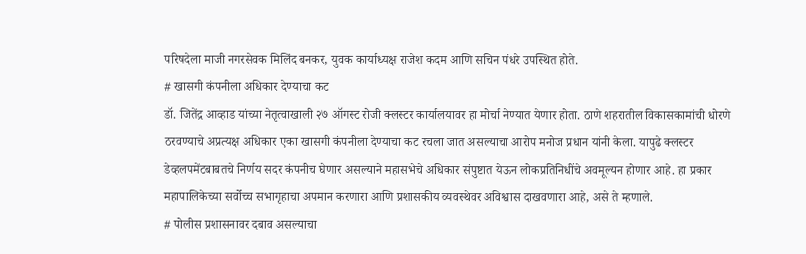परिषदेला माजी नगरसेवक मिलिंद बनकर, युवक कार्याध्यक्ष राजेश कदम आणि सचिन पंधरे उपस्थित होते.
# खासगी कंपनीला अधिकार देण्याचा कट
डॉ. जितेंद्र आव्हाड यांच्या नेतृत्वाखाली २७ ऑगस्ट रोजी क्लस्टर कार्यालयावर हा मोर्चा नेण्यात येणार होता. ठाणे शहरातील विकासकामांची धोरणे ठरवण्याचे अप्रत्यक्ष अधिकार एका खासगी कंपनीला देण्याचा कट रचला जात असल्याचा आरोप मनोज प्रधान यांनी केला. यापुढे क्लस्टर डेव्हलपमेंटबाबतचे निर्णय सदर कंपनीच घेणार असल्याने महासभेचे अधिकार संपुष्टात येऊन लोकप्रतिनिधींचे अवमूल्यन होणार आहे. हा प्रकार महापालिकेच्या सर्वोच्च सभागृहाचा अपमान करणारा आणि प्रशासकीय व्यवस्थेवर अविश्वास दाखवणारा आहे, असे ते म्हणाले.
# पोलीस प्रशासनावर दबाव असल्याचा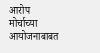आरोप
मोर्चाच्या आयोजनाबाबत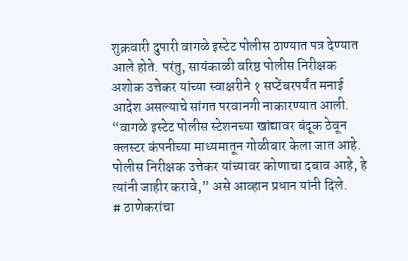शुक्रवारी दुपारी वागळे इस्टेट पोलीस ठाण्यात पत्र देण्यात आले होते. परंतु, सायंकाळी वरिष्ठ पोलीस निरीक्षक अशोक उत्तेकर यांच्या स्वाक्षरीने १ सप्टेंबरपर्यंत मनाई आदेश असल्याचे सांगत परवानगी नाकारण्यात आली. “वागळे इस्टेट पोलीस स्टेशनच्या खांद्यावर बंदूक ठेवून क्लस्टर कंपनीच्या माध्यमातून गोळीबार केला जात आहे. पोलीस निरीक्षक उत्तेकर यांच्यावर कोणाचा दबाव आहे, हे त्यांनी जाहीर करावे,” असे आव्हान प्रधान यांनी दिले.
# ठाणेकरांचा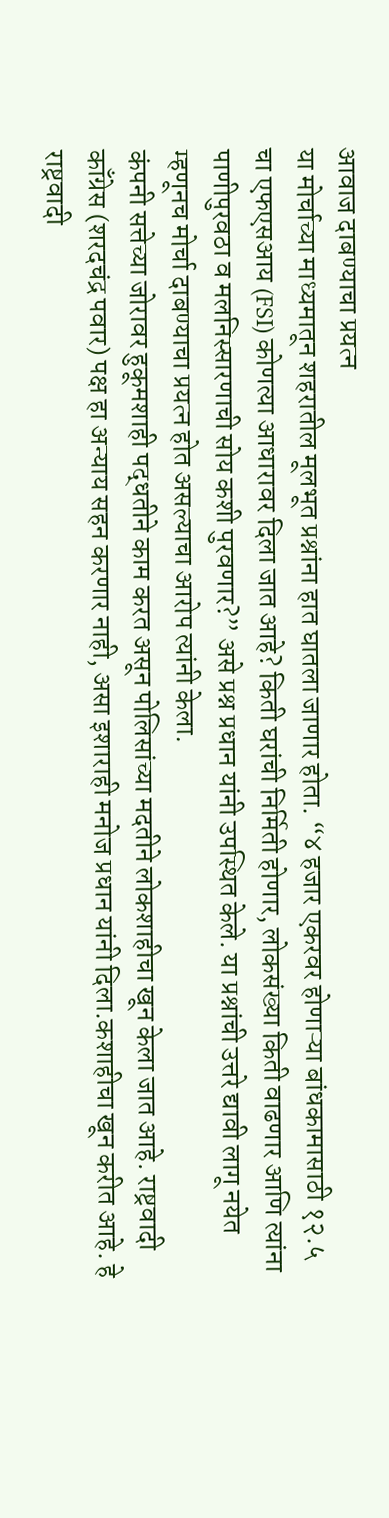आवाज दाबण्याचा प्रयत्न
या मोर्चाच्या माध्यमातून शहरातील मूलभूत प्रश्नांना हात घातला जाणार होता. “४ हजार एकरवर होणाऱ्या बांधकामासाठी १२.५ चा एफएसआय (FSI) कोणत्या आधारावर दिला जात आहे? किती घरांची निर्मिती होणार, लोकसंख्या किती वाढणार आणि त्यांना पाणीपुरवठा व मलनिस्सारणाची सोय कशी पुरवणार?” असे प्रश्न प्रधान यांनी उपस्थित केले. या प्रश्नांची उत्तरे द्यावी लागू नयेत म्हणूनच मोर्चा दाबण्याचा प्रयत्न होत असल्याचा आरोप त्यांनी केला.
कंपनी सत्तेच्या जोरावर हुकूमशाही पद्धतीने काम करत असून पोलिसांच्या मदतीने लोकशाहीचा खून केला जात आहे. राष्ट्रवादी काँग्रेस (शरदचंद्र पवार) पक्ष हा अन्याय सहन करणार नाही, असा इशाराही मनोज प्रधान यांनी दिला.कशाहीचा खून करीत आहे. हे राष्ट्रवादी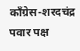काँग्रेस-शरदचंद्र पवार पक्ष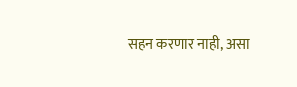सहन करणार नाही, असा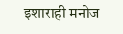इशाराही मनोज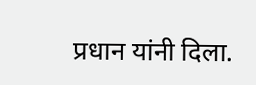प्रधान यांनी दिला.